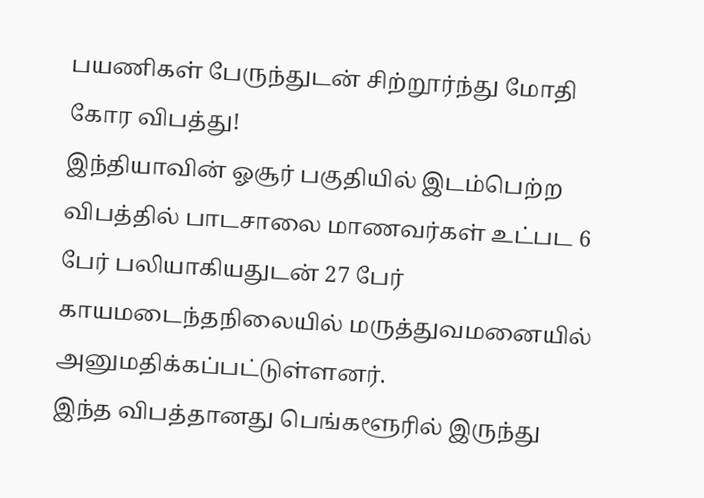பயணிகள் பேருந்துடன் சிற்றூர்ந்து மோதி கோர விபத்து!
இந்தியாவின் ஓசூர் பகுதியில் இடம்பெற்ற விபத்தில் பாடசாலை மாணவர்கள் உட்பட 6 பேர் பலியாகியதுடன் 27 பேர் காயமடைந்தநிலையில் மருத்துவமனையில் அனுமதிக்கப்பட்டுள்ளனர்.
இந்த விபத்தானது பெங்களூரில் இருந்து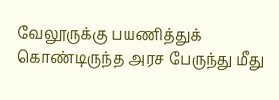வேலூருக்கு பயணித்துக் கொண்டிருந்த அரச பேருந்து மீது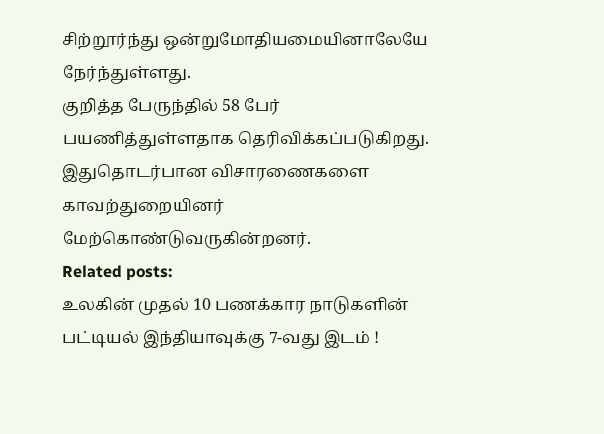சிற்றூர்ந்து ஒன்றுமோதியமையினாலேயே நேர்ந்துள்ளது.
குறித்த பேருந்தில் 58 பேர் பயணித்துள்ளதாக தெரிவிக்கப்படுகிறது. இதுதொடர்பான விசாரணைகளை காவற்துறையினர் மேற்கொண்டுவருகின்றனர்.
Related posts:
உலகின் முதல் 10 பணக்கார நாடுகளின் பட்டியல் இந்தியாவுக்கு 7-வது இடம் !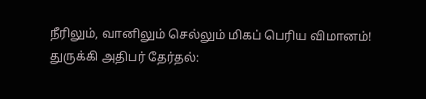நீரிலும், வானிலும் செல்லும் மிகப் பெரிய விமானம்!
துருக்கி அதிபர் தேர்தல்: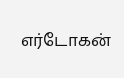எர்டோகன்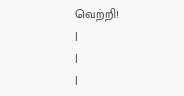வெற்றி!
|
|
|